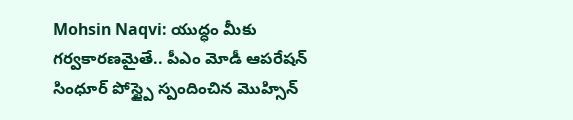Mohsin Naqvi: యుద్ధం మీకు గర్వకారణమైతే.. పీఎం మోడీ ఆపరేషన్ సింధూర్ పోస్ట్పై స్పందించిన మొహ్సిన్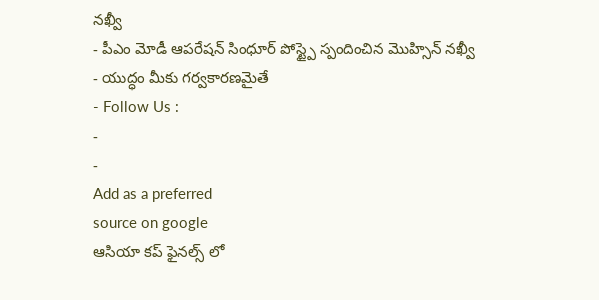నఖ్వీ
- పీఎం మోడీ ఆపరేషన్ సింధూర్ పోస్ట్పై స్పందించిన మొహ్సిన్ నఖ్వీ
- యుద్ధం మీకు గర్వకారణమైతే
- Follow Us :
-
-
Add as a preferred
source on google
ఆసియా కప్ ఫైనల్స్ లో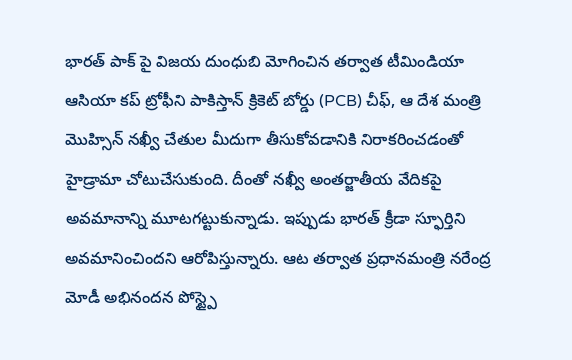భారత్ పాక్ పై విజయ దుంధుబి మోగించిన తర్వాత టీమిండియా ఆసియా కప్ ట్రోఫీని పాకిస్తాన్ క్రికెట్ బోర్డు (PCB) చీఫ్, ఆ దేశ మంత్రి మొహ్సిన్ నఖ్వీ చేతుల మీదుగా తీసుకోవడానికి నిరాకరించడంతో హైడ్రామా చోటుచేసుకుంది. దీంతో నఖ్వీ అంతర్జాతీయ వేదికపై అవమానాన్ని మూటగట్టుకున్నాడు. ఇప్పుడు భారత్ క్రీడా స్ఫూర్తిని అవమానించిందని ఆరోపిస్తున్నారు. ఆట తర్వాత ప్రధానమంత్రి నరేంద్ర మోడీ అభినందన పోస్ట్పై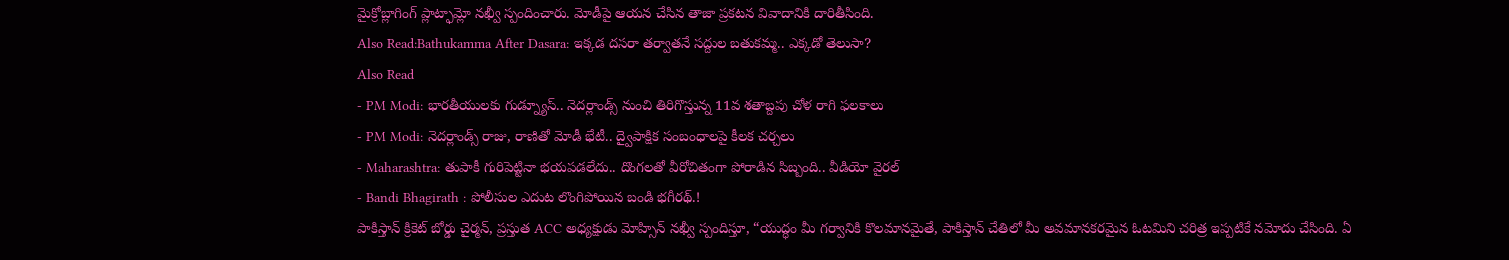మైక్రోబ్లాగింగ్ ప్లాట్ఫామ్లో నఖ్వీ స్పందించారు. మోడీపై ఆయన చేసిన తాజా ప్రకటన వివాదానికి దారితీసింది.
Also Read:Bathukamma After Dasara: ఇక్కడ దసరా తర్వాతనే సద్దుల బతుకమ్మ.. ఎక్కడో తెలుసా?
Also Read
- PM Modi: భారతీయులకు గుడ్న్యూస్.. నెదర్లాండ్స్ నుంచి తిరిగొస్తున్న 11వ శతాబ్దపు చోళ రాగి ఫలకాలు
- PM Modi: నెదర్లాండ్స్ రాజు, రాణితో మోడీ భేటీ.. ద్వైపాక్షిక సంబంధాలపై కీలక చర్చలు
- Maharashtra: తుపాకీ గురిపెట్టినా భయపడలేదు.. దొంగలతో వీరోచితంగా పోరాడిన సిబ్బంది.. వీడియో వైరల్
- Bandi Bhagirath : పోలీసుల ఎదుట లొంగిపోయిన బండి భగీరథ్.!
పాకిస్తాన్ క్రికెట్ బోర్డు చైర్మన్, ప్రస్తుత ACC అధ్యక్షుడు మోహ్సిన్ నఖ్వీ స్పందిస్తూ, “యుద్ధం మీ గర్వానికి కొలమానమైతే, పాకిస్తాన్ చేతిలో మీ అవమానకరమైన ఓటమిని చరిత్ర ఇప్పటికే నమోదు చేసింది. ఏ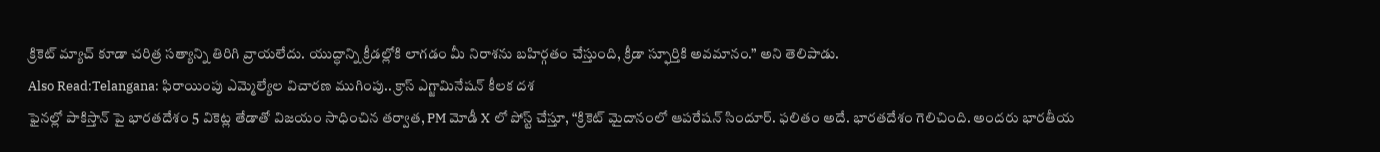క్రికెట్ మ్యాచ్ కూడా చరిత్ర సత్యాన్ని తిరిగి వ్రాయలేదు. యుద్ధాన్ని క్రీడల్లోకి లాగడం మీ నిరాశను బహిర్గతం చేస్తుంది, క్రీడా స్ఫూర్తికి అవమానం.” అని తెలిపాడు.
Also Read:Telangana: ఫిరాయింపు ఎమ్మెల్యేల విచారణ ముగింపు.. క్రాస్ ఎగ్జామినేషన్ కీలక దశ
ఫైనల్లో పాకిస్తాన్ పై భారతదేశం 5 వికెట్ల తేడాతో విజయం సాధించిన తర్వాత, PM మోడీ X లో పోస్ట్ చేస్తూ, “క్రికెట్ మైదానంలో ఆపరేషన్ సిందూర్. ఫలితం అదే. భారతదేశం గెలిచింది. అందరు భారతీయ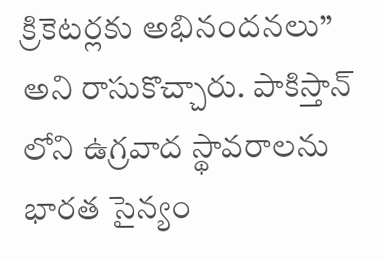క్రికెటర్లకు అభినందనలు” అని రాసుకొచ్చారు. పాకిస్తాన్ లోని ఉగ్రవాద స్థావరాలను భారత సైన్యం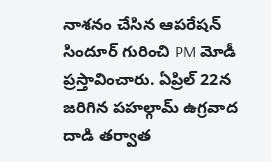నాశనం చేసిన ఆపరేషన్ సిందూర్ గురించి PM మోడీ ప్రస్తావించారు. ఏప్రిల్ 22న జరిగిన పహల్గామ్ ఉగ్రవాద దాడి తర్వాత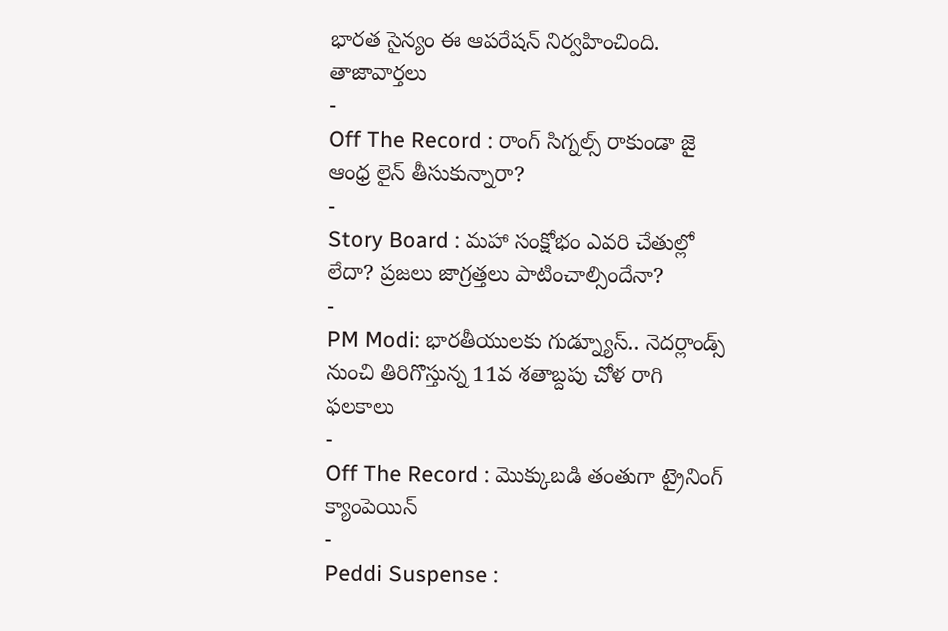భారత సైన్యం ఈ ఆపరేషన్ నిర్వహించింది.
తాజావార్తలు
-
Off The Record : రాంగ్ సిగ్నల్స్ రాకుండా జై ఆంధ్ర లైన్ తీసుకున్నారా?
-
Story Board : మహా సంక్షోభం ఎవరి చేతుల్లో లేదా? ప్రజలు జాగ్రత్తలు పాటించాల్సిందేనా?
-
PM Modi: భారతీయులకు గుడ్న్యూస్.. నెదర్లాండ్స్ నుంచి తిరిగొస్తున్న 11వ శతాబ్దపు చోళ రాగి ఫలకాలు
-
Off The Record : మొక్కుబడి తంతుగా ట్రైనింగ్ క్యాంపెయిన్
-
Peddi Suspense :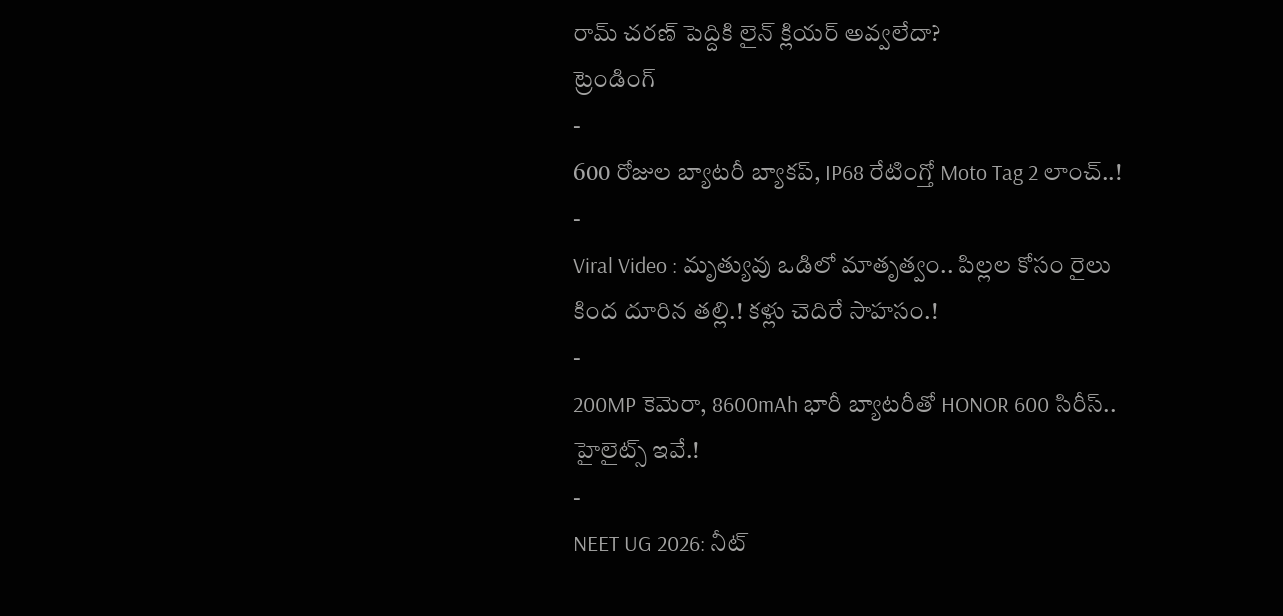రామ్ చరణ్ పెద్దికి లైన్ క్లియర్ అవ్వలేదా?
ట్రెండింగ్
-
600 రోజుల బ్యాటరీ బ్యాకప్, IP68 రేటింగ్తో Moto Tag 2 లాంచ్..!
-
Viral Video : మృత్యువు ఒడిలో మాతృత్వం.. పిల్లల కోసం రైలు కింద దూరిన తల్లి.! కళ్లు చెదిరే సాహసం.!
-
200MP కెమెరా, 8600mAh భారీ బ్యాటరీతో HONOR 600 సిరీస్.. హైలైట్స్ ఇవే.!
-
NEET UG 2026: నీట్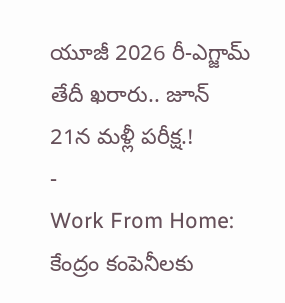యూజీ 2026 రీ-ఎగ్జామ్ తేదీ ఖరారు.. జూన్ 21న మళ్లీ పరీక్ష.!
-
Work From Home: కేంద్రం కంపెనీలకు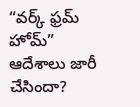“వర్క్ ఫ్రమ్ హోమ్” ఆదేశాలు జారీ చేసిందా?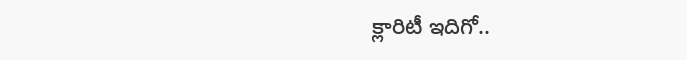క్లారిటీ ఇదిగో..